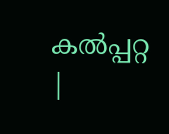കല്‍പ്പറ്റ |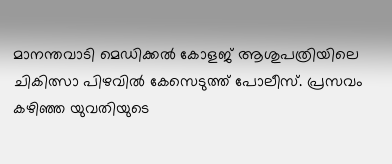മാനന്തവാടി മെഡിക്കല്‍ കോളജ് ആശുപത്രിയിലെ ചികിത്സാ പിഴവില്‍ കേസെടുത്ത് പോലീസ്. പ്രസവം കഴിഞ്ഞ യുവതിയുടെ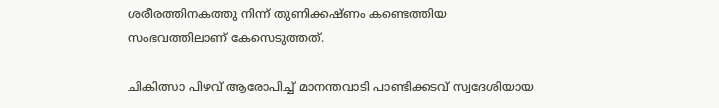ശരീരത്തിനകത്തു നിന്ന് തുണിക്കഷ്ണം കണ്ടെത്തിയ സംഭവത്തിലാണ് കേസെടുത്തത്.

ചികിത്സാ പിഴവ് ആരോപിച്ച് മാനന്തവാടി പാണ്ടിക്കടവ് സ്വദേശിയായ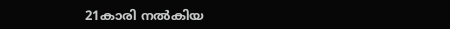21കാരി നല്‍കിയ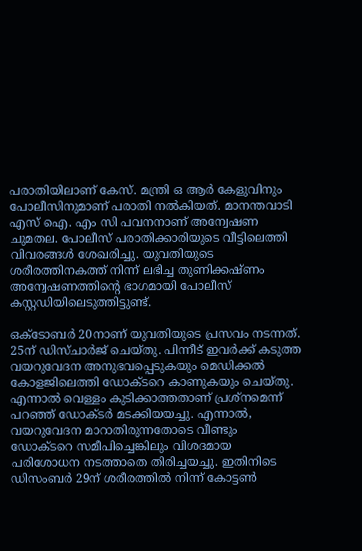പരാതിയിലാണ് കേസ്. മന്ത്രി ഒ ആര്‍ കേളുവിനും പോലീസിനുമാണ് പരാതി നല്‍കിയത്. മാനന്തവാടി എസ് ഐ. എം സി പവനനാണ് അന്വേഷണ ചുമതല. പോലീസ് പരാതിക്കാരിയുടെ വീട്ടിലെത്തി വിവരങ്ങള്‍ ശേഖരിച്ചു. യുവതിയുടെ ശരീരത്തിനകത്ത് നിന്ന് ലഭിച്ച തുണിക്കഷ്ണം അന്വേഷണത്തിന്റെ ഭാഗമായി പോലീസ് കസ്റ്റഡിയിലെടുത്തിട്ടുണ്ട്.

ഒക്ടോബര്‍ 20നാണ് യുവതിയുടെ പ്രസവം നടന്നത്. 25ന് ഡിസ്ചാര്‍ജ് ചെയ്തു. പിന്നീട് ഇവര്‍ക്ക് കടുത്ത വയറുവേദന അനുഭവപ്പെടുകയും മെഡിക്കല്‍ കോളജിലെത്തി ഡോക്ടറെ കാണുകയും ചെയ്തു. എന്നാല്‍ വെള്ളം കുടിക്കാത്തതാണ് പ്രശ്നമെന്ന് പറഞ്ഞ് ഡോക്ടര്‍ മടക്കിയയച്ചു. എന്നാല്‍, വയറുവേദന മാറാതിരുന്നതോടെ വീണ്ടും ഡോക്ടറെ സമീപിച്ചെങ്കിലും വിശദമായ പരിശോധന നടത്താതെ തിരിച്ചയച്ചു. ഇതിനിടെ ഡിസംബര്‍ 29ന് ശരീരത്തില്‍ നിന്ന് കോട്ടണ്‍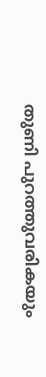തുണി പുറത്തുവരികയും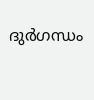ദുര്‍ഗന്ധം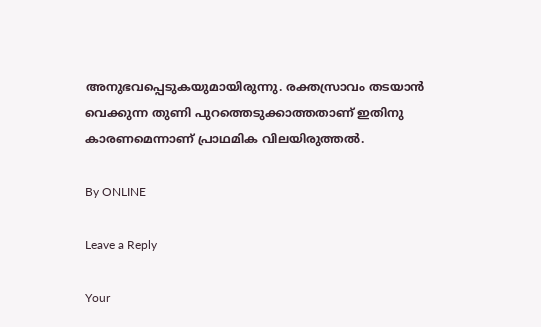അനുഭവപ്പെടുകയുമായിരുന്നു. രക്തസ്രാവം തടയാന്‍ വെക്കുന്ന തുണി പുറത്തെടുക്കാത്തതാണ് ഇതിനു കാരണമെന്നാണ് പ്രാഥമിക വിലയിരുത്തല്‍.

By ONLINE

Leave a Reply

Your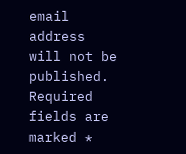email address will not be published. Required fields are marked *